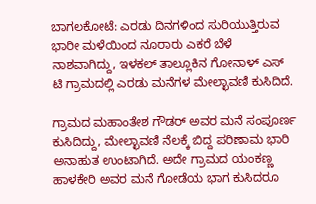ಬಾಗಲಕೋಟೆ: ಎರಡು ದಿನಗಳಿಂದ ಸುರಿಯುತ್ತಿರುವ ಭಾರೀ ಮಳೆಯಿಂದ ನೂರಾರು ಎಕರೆ ಬೆಳೆ ನಾಶವಾಗಿದ್ದು, ಇಳಕಲ್ ತಾಲ್ಲೂಕಿನ ಗೋನಾಳ್ ಎಸ್ ಟಿ ಗ್ರಾಮದಲ್ಲಿ ಎರಡು ಮನೆಗಳ ಮೇಲ್ಛಾವಣಿ ಕುಸಿದಿದೆ.

ಗ್ರಾಮದ ಮಹಾಂತೇಶ ಗೌಡರ್ ಅವರ ಮನೆ ಸಂಪೂರ್ಣ ಕುಸಿದಿದ್ದು, ಮೇಲ್ಛಾವಣಿ ನೆಲಕ್ಕೆ ಬಿದ್ದ ಪರಿಣಾಮ ಭಾರಿ ಅನಾಹುತ ಉಂಟಾಗಿದೆ. ಅದೇ ಗ್ರಾಮದ ಯಂಕಣ್ಣ ಹಾಳಕೇರಿ ಅವರ ಮನೆ ಗೋಡೆಯ ಭಾಗ ಕುಸಿದರೂ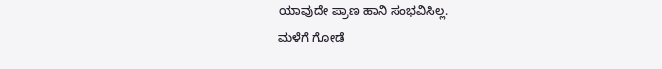ಯಾವುದೇ ಪ್ರಾಣ ಹಾನಿ ಸಂಭವಿಸಿಲ್ಲ.
ಮಳೆಗೆ ಗೋಡೆ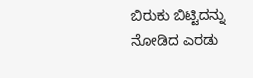ಬಿರುಕು ಬಿಟ್ಟಿದನ್ನು ನೋಡಿದ ಎರಡು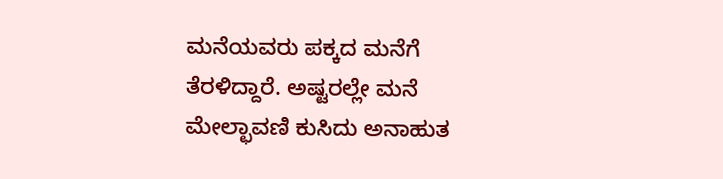ಮನೆಯವರು ಪಕ್ಕದ ಮನೆಗೆ ತೆರಳಿದ್ದಾರೆ. ಅಷ್ಟರಲ್ಲೇ ಮನೆ ಮೇಲ್ಛಾವಣಿ ಕುಸಿದು ಅನಾಹುತ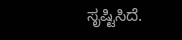ಸೃಷ್ಟಿಸಿದೆ.